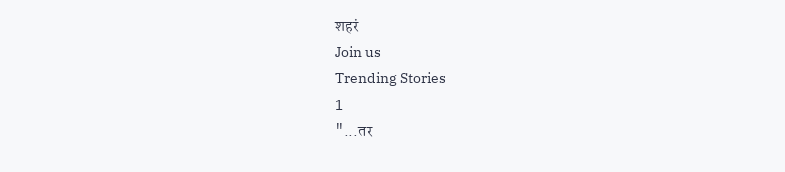शहरं
Join us
Trending Stories
1
"...तर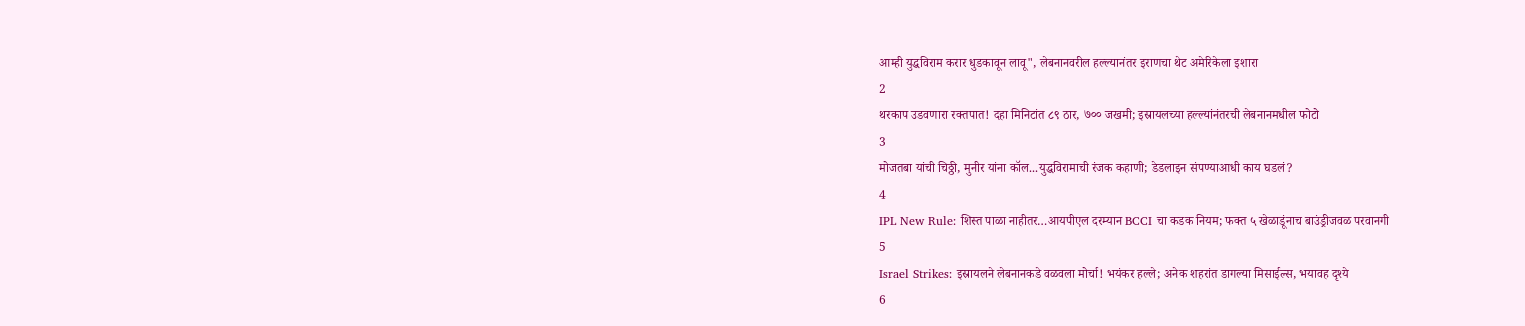आम्ही युद्धविराम करार धुडकावून लावू", लेबनानवरील हल्ल्यानंतर इराणचा थेट अमेरिकेला इशारा
2
थरकाप उडवणारा रक्तपात! दहा मिनिटांत ८९ ठार, ७०० जखमी; इस्रायलच्या हल्ल्यांनंतरची लेबनानमधील फोटो
3
मोजतबा यांची चिठ्ठी, मुनीर यांना कॉल...युद्धविरामाची रंजक कहाणी; डेडलाइन संपण्याआधी काय घडलं?
4
IPL New Rule: शिस्त पाळा नाहीतर…आयपीएल दरम्यान BCCI चा कडक नियम; फक्त ५ खेळाडूंनाच बाउंड्रीजवळ परवानगी
5
Israel Strikes: इस्रायलने लेबनानकडे वळवला मोर्चा! भयंकर हल्ले; अनेक शहरांत डागल्या मिसाईल्स, भयावह दृश्ये
6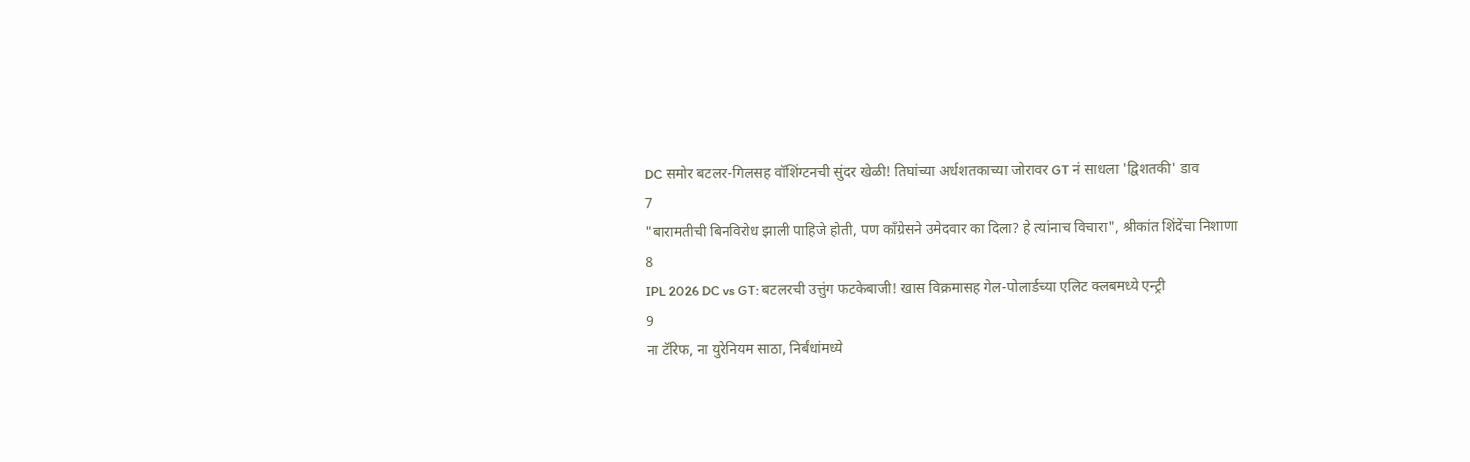DC समोर बटलर-गिलसह वॉशिंग्टनची सुंदर खेळी! तिघांच्या अर्धशतकाच्या जोरावर GT नं साधला 'द्विशतकी' डाव
7
"बारामतीची बिनविरोध झाली पाहिजे होती, पण काँग्रेसने उमेदवार का दिला? हे त्यांनाच विचारा", श्रीकांत शिंदेंचा निशाणा
8
IPL 2026 DC vs GT: बटलरची उत्तुंग फटकेबाजी! खास विक्रमासह गेल-पोलार्डच्या एलिट क्लबमध्ये एन्ट्री
9
ना टॅरिफ, ना युरेनियम साठा, निर्बंधांमध्ये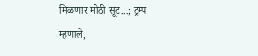मिळणार मोठी सूट...; ट्रम्प म्हणाले,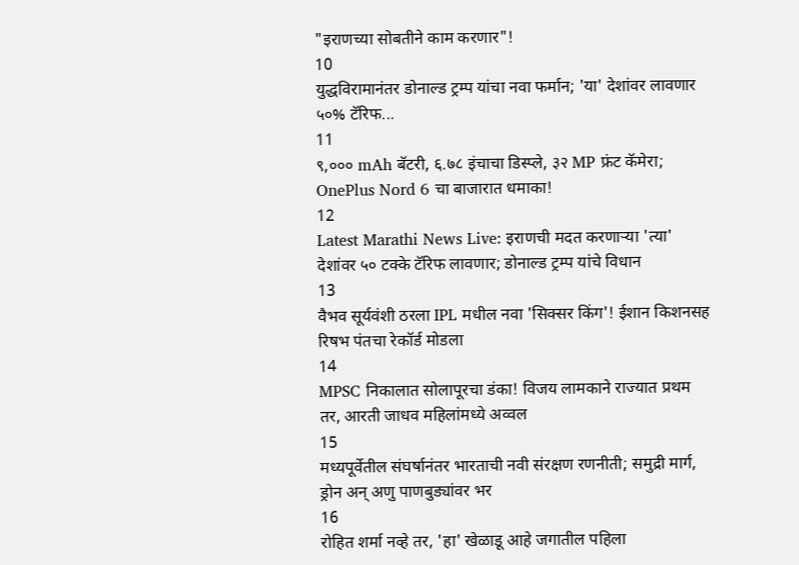"इराणच्या सोबतीने काम करणार"!
10
युद्धविरामानंतर डोनाल्ड ट्रम्प यांचा नवा फर्मान; 'या' देशांवर लावणार ५०% टॅरिफ...
11
९,००० mAh बॅटरी, ६.७८ इंचाचा डिस्प्ले, ३२ MP फ्रंट कॅमेरा; OnePlus Nord 6 चा बाजारात धमाका!
12
Latest Marathi News Live: इराणची मदत करणाऱ्या 'त्या' देशांवर ५० टक्के टॅरिफ लावणार; डोनाल्ड ट्रम्प यांचे विधान
13
वैभव सूर्यवंशी ठरला IPL मधील नवा 'सिक्सर किंग'! ईशान किशनसह रिषभ पंतचा रेकॉर्ड मोडला
14
MPSC निकालात सोलापूरचा डंका! विजय लामकाने राज्यात प्रथम तर, आरती जाधव महिलांमध्ये अव्वल
15
मध्यपूर्वेतील संघर्षानंतर भारताची नवी संरक्षण रणनीती; समुद्री मार्ग, ड्रोन अन् अणु पाणबुड्यांवर भर
16
रोहित शर्मा नव्हे तर, 'हा' खेळाडू आहे जगातील पहिला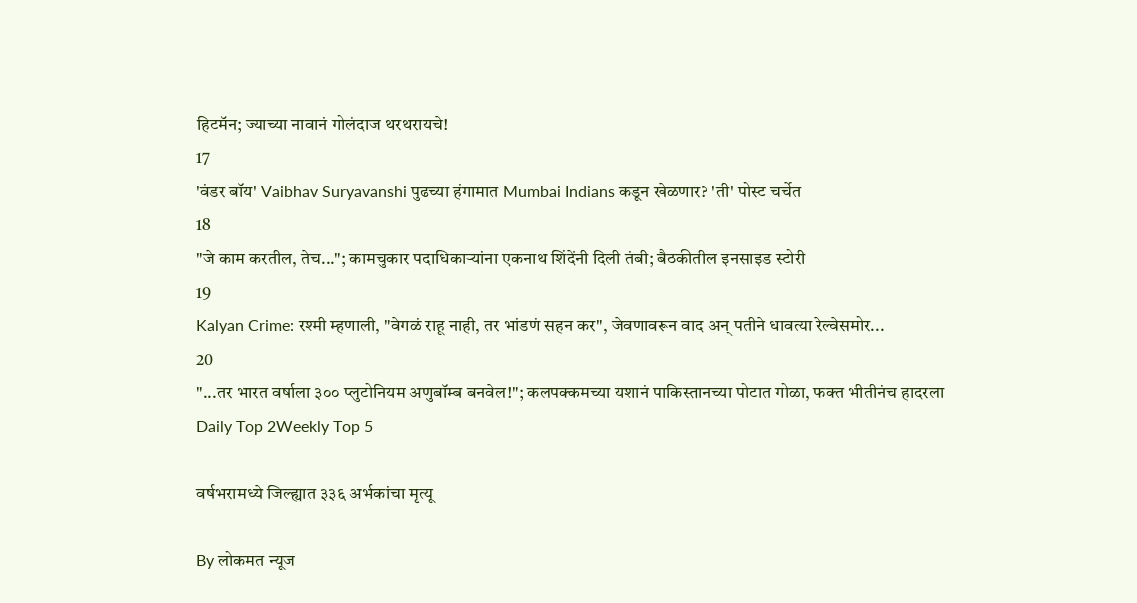हिटमॅन; ज्याच्या नावानं गोलंदाज थरथरायचे!
17
'वंडर बॉय' Vaibhav Suryavanshi पुढच्या हंगामात Mumbai Indians कडून खेळणार? 'ती' पोस्ट चर्चेत
18
"जे काम करतील, तेच..."; कामचुकार पदाधिकाऱ्यांना एकनाथ शिंदेंनी दिली तंबी; बैठकीतील इनसाइड स्टोरी
19
Kalyan Crime: रश्मी म्हणाली, "वेगळं राहू नाही, तर भांडणं सहन कर", जेवणावरून वाद अन् पतीने धावत्या रेल्वेसमोर...
20
"...तर भारत वर्षाला ३०० प्लुटोनियम अणुबॉम्ब बनवेल!"; कलपक्कमच्या यशानं पाकिस्तानच्या पोटात गोळा, फक्त भीतीनंच हादरला
Daily Top 2Weekly Top 5

वर्षभरामध्ये जिल्ह्यात ३३६ अर्भकांचा मृत्यू

By लोकमत न्यूज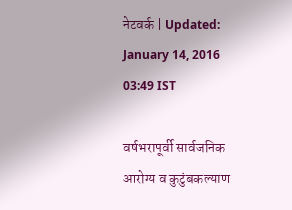नेटवर्क | Updated: January 14, 2016 03:49 IST

वर्षभरापूर्वी सार्वजनिक आरोग्य व कुटुंबकल्याण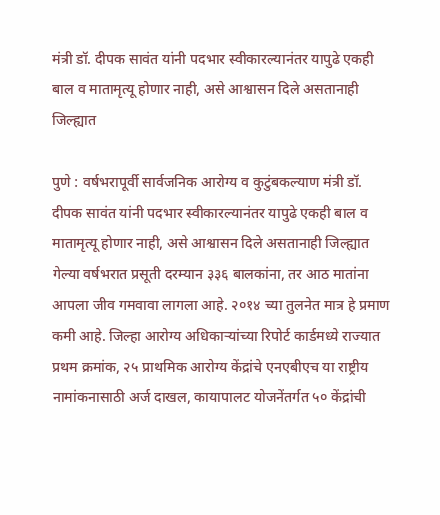मंत्री डॉ. दीपक सावंत यांनी पदभार स्वीकारल्यानंतर यापुढे एकही बाल व मातामृत्यू होणार नाही, असे आश्वासन दिले असतानाही जिल्ह्यात

पुणे : वर्षभरापूर्वी सार्वजनिक आरोग्य व कुटुंबकल्याण मंत्री डॉ. दीपक सावंत यांनी पदभार स्वीकारल्यानंतर यापुढे एकही बाल व मातामृत्यू होणार नाही, असे आश्वासन दिले असतानाही जिल्ह्यात गेल्या वर्षभरात प्रसूती दरम्यान ३३६ बालकांना, तर आठ मातांना आपला जीव गमवावा लागला आहे. २०१४ च्या तुलनेत मात्र हे प्रमाण कमी आहे. जिल्हा आरोग्य अधिकाऱ्यांच्या रिपोर्ट कार्डमध्ये राज्यात प्रथम क्रमांक, २५ प्राथमिक आरोग्य केंद्रांचे एनएबीएच या राष्ट्रीय नामांकनासाठी अर्ज दाखल, कायापालट योजनेंतर्गत ५० केंद्रांची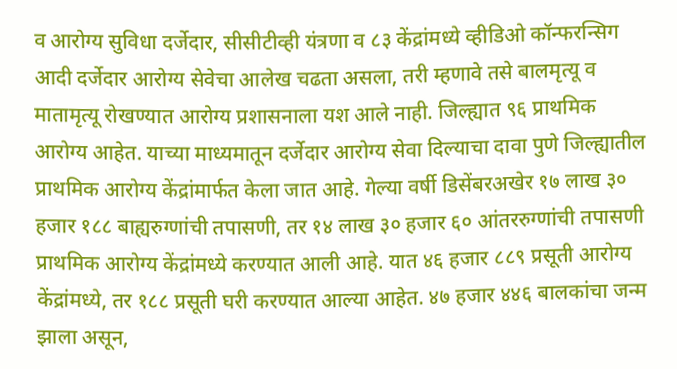व आरोग्य सुविधा दर्जेदार, सीसीटीव्ही यंत्रणा व ८३ केंद्रांमध्ये व्हीडिओ कॉन्फरन्सिग आदी दर्जेदार आरोग्य सेवेचा आलेख चढता असला, तरी म्हणावे तसे बालमृत्यू व मातामृत्यू रोखण्यात आरोग्य प्रशासनाला यश आले नाही. जिल्ह्यात ९६ प्राथमिक आरोग्य आहेत. याच्या माध्यमातून दर्जेदार आरोग्य सेवा दिल्याचा दावा पुणे जिल्ह्यातील प्राथमिक आरोग्य केंद्रांमार्फत केला जात आहे. गेल्या वर्षी डिसेंबरअखेर १७ लाख ३० हजार १८८ बाह्यरुग्णांची तपासणी, तर १४ लाख ३० हजार ६० आंतररुग्णांची तपासणी प्राथमिक आरोग्य केंद्रांमध्ये करण्यात आली आहे. यात ४६ हजार ८८९ प्रसूती आरोग्य केंद्रांमध्ये, तर १८८ प्रसूती घरी करण्यात आल्या आहेत. ४७ हजार ४४६ बालकांचा जन्म झाला असून,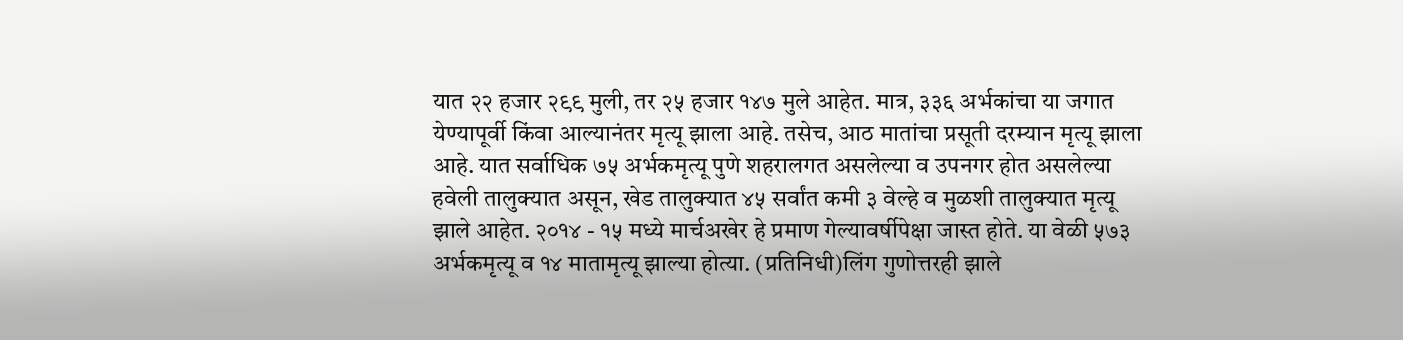यात २२ हजार २९९ मुली, तर २५ हजार १४७ मुले आहेत. मात्र, ३३६ अर्भकांचा या जगात येण्यापूर्वी किंवा आल्यानंतर मृत्यू झाला आहे. तसेच, आठ मातांचा प्रसूती दरम्यान मृत्यू झाला आहे. यात सर्वाधिक ७५ अर्भकमृत्यू पुणे शहरालगत असलेल्या व उपनगर होत असलेल्या हवेली तालुक्यात असून, खेड तालुक्यात ४५ सर्वांत कमी ३ वेल्हे व मुळशी तालुक्यात मृत्यू झाले आहेत. २०१४ - १५ मध्ये मार्चअखेर हे प्रमाण गेल्यावर्षीपेक्षा जास्त होते. या वेळी ५७३ अर्भकमृत्यू व १४ मातामृत्यू झाल्या होत्या. (प्रतिनिधी)लिंग गुणोत्तरही झाले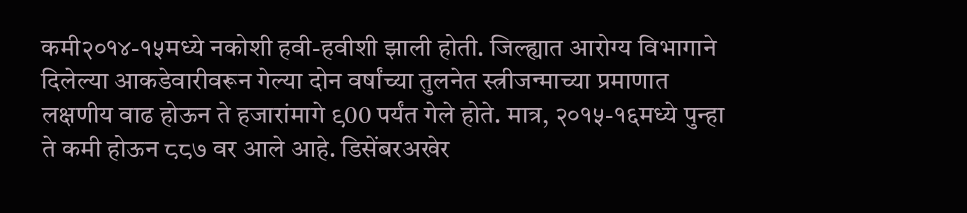कमी२०१४-१५मध्ये नकोशी हवी-हवीशी झाली होती. जिल्ह्यात आरोग्य विभागाने दिलेल्या आकडेवारीवरून गेल्या दोन वर्षांच्या तुलनेत स्त्रीजन्माच्या प्रमाणात लक्षणीय वाढ होऊन ते हजारांमागे ९00 पर्यंत गेले होते. मात्र, २०१५-१६मध्ये पुन्हा ते कमी होऊन ८८७ वर आले आहे. डिसेंबरअखेर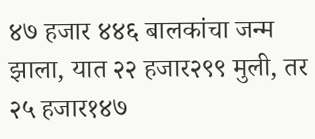४७ हजार ४४६ बालकांचा जन्म झाला, यात २२ हजार२९९ मुली, तर २५ हजार१४७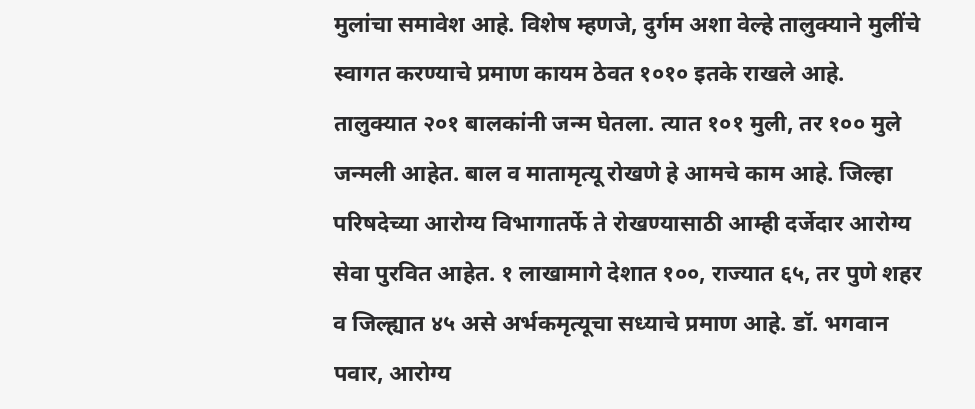मुलांचा समावेश आहे. विशेष म्हणजे, दुर्गम अशा वेल्हे तालुक्याने मुलींचे स्वागत करण्याचे प्रमाण कायम ठेवत १०१० इतके राखले आहे. तालुक्यात २०१ बालकांनी जन्म घेतला. त्यात १०१ मुली, तर १०० मुले जन्मली आहेत. बाल व मातामृत्यू रोखणे हे आमचे काम आहे. जिल्हा परिषदेच्या आरोग्य विभागातर्फे ते रोखण्यासाठी आम्ही दर्जेदार आरोग्य सेवा पुरवित आहेत. १ लाखामागे देशात १००, राज्यात ६५, तर पुणे शहर व जिल्ह्यात ४५ असे अर्भकमृत्यूचा सध्याचे प्रमाण आहे. डॉ. भगवान पवार, आरोग्य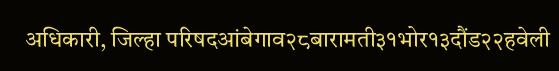अधिकारी, जिल्हा परिषदआंबेगाव२८बारामती३१भोर१३दौंड२२हवेली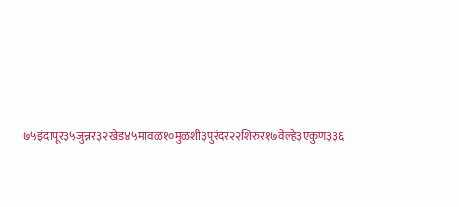७५इंदापूर३५जुन्नर३२खेड४५मावळ१०मुळशी३पुरंदर२२शिरुर१७वेल्हे३एकुण३३६